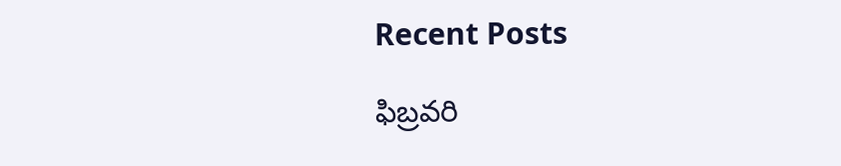Recent Posts

ఫిబ్రవరి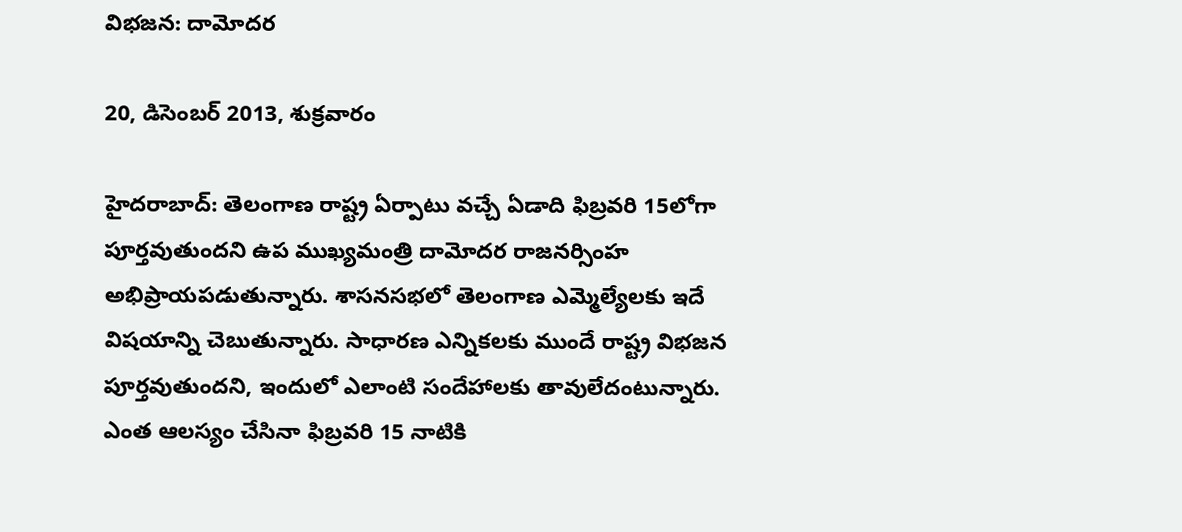విభజన: దామోదర

20, డిసెంబర్ 2013, శుక్రవారం

హైదరాబాద్: తెలంగాణ రాష్ట్ర ఏర్పాటు వచ్చే ఏడాది ఫిబ్రవరి 15లోగా పూర్తవుతుందని ఉప ముఖ్యమంత్రి దామోదర రాజనర్సింహ అభిప్రాయపడుతున్నారు. శాసనసభలో తెలంగాణ ఎమ్మెల్యేలకు ఇదే విషయాన్ని చెబుతున్నారు. సాధారణ ఎన్నికలకు ముందే రాష్ట్ర విభజన పూర్తవుతుందని, ఇందులో ఎలాంటి సందేహాలకు తావులేదంటున్నారు. ఎంత ఆలస్యం చేసినా ఫిబ్రవరి 15 నాటికి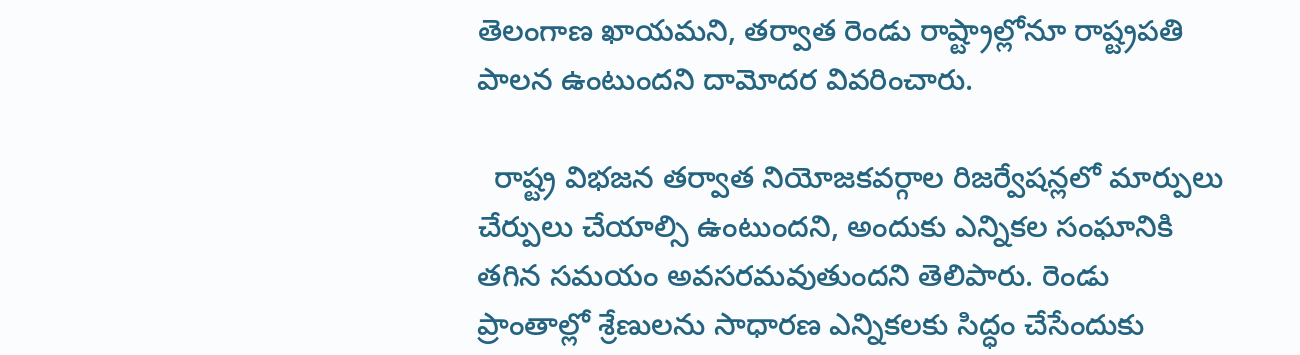తెలంగాణ ఖాయమని, తర్వాత రెండు రాష్ట్రాల్లోనూ రాష్ట్రపతి పాలన ఉంటుందని దామోదర వివరించారు.

  రాష్ట్ర విభజన తర్వాత నియోజకవర్గాల రిజర్వేషన్లలో మార్పులు చేర్పులు చేయాల్సి ఉంటుందని, అందుకు ఎన్నికల సంఘానికి తగిన సమయం అవసరమవుతుందని తెలిపారు. రెండు ప్రాంతాల్లో శ్రేణులను సాధారణ ఎన్నికలకు సిద్ధం చేసేందుకు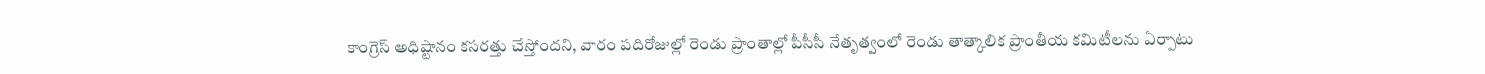కాంగ్రెస్ అధిష్టానం కసరత్తు చేస్తోందని, వారం పదిరోజుల్లో రెండు ప్రాంతాల్లో పీసీసీ నేతృత్వంలో రెండు తాత్కాలిక ప్రాంతీయ కమిటీలను ఏర్పాటు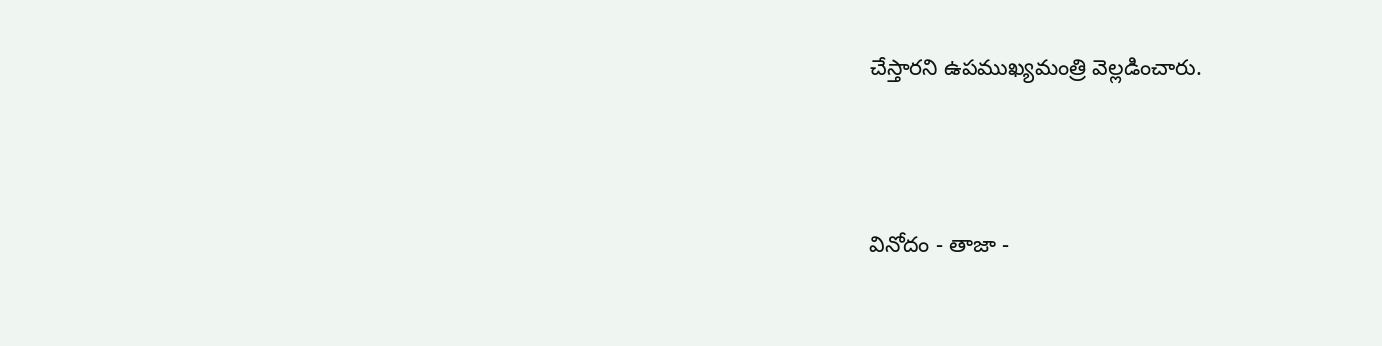చేస్తారని ఉపముఖ్యమంత్రి వెల్లడించారు.



వినోదం - తాజా -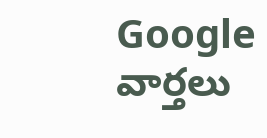Google వార్తలు